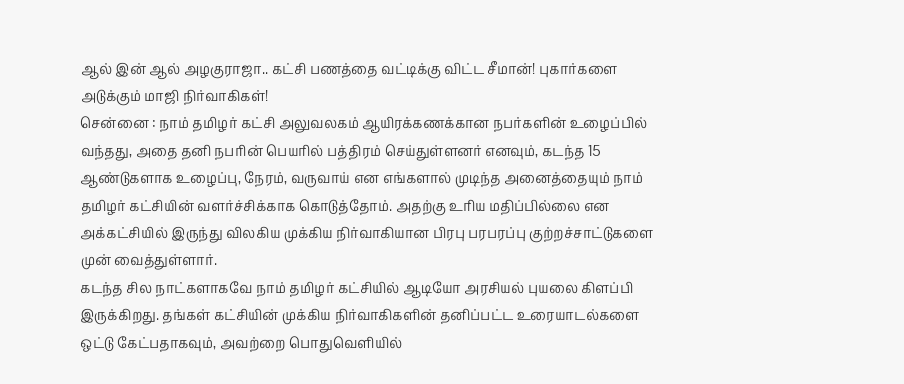ஆல் இன் ஆல் அழகுராஜா.. கட்சி பணத்தை வட்டிக்கு விட்ட சீமான்! புகார்களை அடுக்கும் மாஜி நிர்வாகிகள்!
சென்னை : நாம் தமிழர் கட்சி அலுவலகம் ஆயிரக்கணக்கான நபர்களின் உழைப்பில் வந்தது, அதை தனி நபரின் பெயரில் பத்திரம் செய்துள்ளனர் எனவும், கடந்த 15 ஆண்டுகளாக உழைப்பு, நேரம், வருவாய் என எங்களால் முடிந்த அனைத்தையும் நாம் தமிழர் கட்சியின் வளர்ச்சிக்காக கொடுத்தோம். அதற்கு உரிய மதிப்பில்லை என அக்கட்சியில் இருந்து விலகிய முக்கிய நிர்வாகியான பிரபு பரபரப்பு குற்றச்சாட்டுகளை முன் வைத்துள்ளார்.
கடந்த சில நாட்களாகவே நாம் தமிழர் கட்சியில் ஆடியோ அரசியல் புயலை கிளப்பி இருக்கிறது. தங்கள் கட்சியின் முக்கிய நிர்வாகிகளின் தனிப்பட்ட உரையாடல்களை ஒட்டு கேட்பதாகவும், அவற்றை பொதுவெளியில்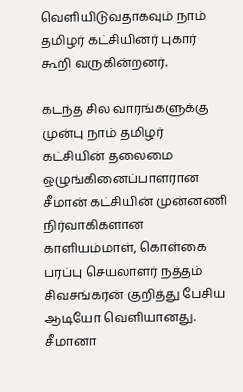வெளியிடுவதாகவும் நாம் தமிழர் கட்சியினர் புகார் கூறி வருகின்றனர்.

கடந்த சில வாரங்களுக்கு முன்பு நாம் தமிழர் கட்சியின் தலைமை ஒழுங்கினைப்பாளரான சீமான் கட்சியின் முன்னணி நிர்வாகிகளான காளியம்மாள், கொள்கை பரப்பு செயலாளர் நத்தம் சிவசங்கரன் குறித்து பேசிய ஆடியோ வெளியானது.
சீமானா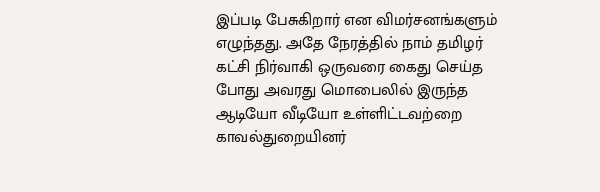இப்படி பேசுகிறார் என விமர்சனங்களும் எழுந்தது. அதே நேரத்தில் நாம் தமிழர் கட்சி நிர்வாகி ஒருவரை கைது செய்த போது அவரது மொபைலில் இருந்த ஆடியோ வீடியோ உள்ளிட்டவற்றை காவல்துறையினர்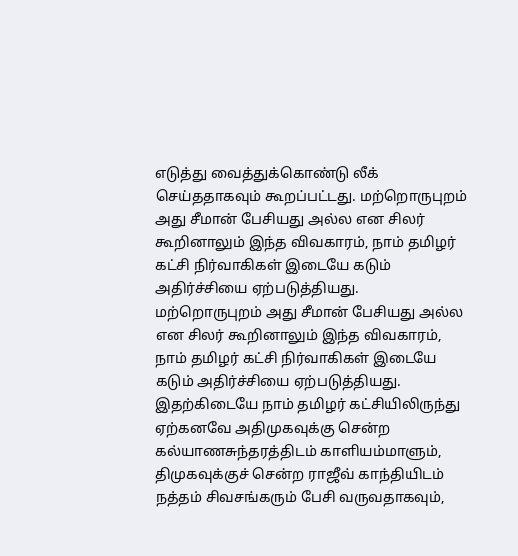எடுத்து வைத்துக்கொண்டு லீக் செய்ததாகவும் கூறப்பட்டது. மற்றொருபுறம் அது சீமான் பேசியது அல்ல என சிலர் கூறினாலும் இந்த விவகாரம், நாம் தமிழர் கட்சி நிர்வாகிகள் இடையே கடும் அதிர்ச்சியை ஏற்படுத்தியது.
மற்றொருபுறம் அது சீமான் பேசியது அல்ல என சிலர் கூறினாலும் இந்த விவகாரம், நாம் தமிழர் கட்சி நிர்வாகிகள் இடையே கடும் அதிர்ச்சியை ஏற்படுத்தியது. இதற்கிடையே நாம் தமிழர் கட்சியிலிருந்து ஏற்கனவே அதிமுகவுக்கு சென்ற கல்யாணசுந்தரத்திடம் காளியம்மாளும், திமுகவுக்குச் சென்ற ராஜீவ் காந்தியிடம் நத்தம் சிவசங்கரும் பேசி வருவதாகவும்,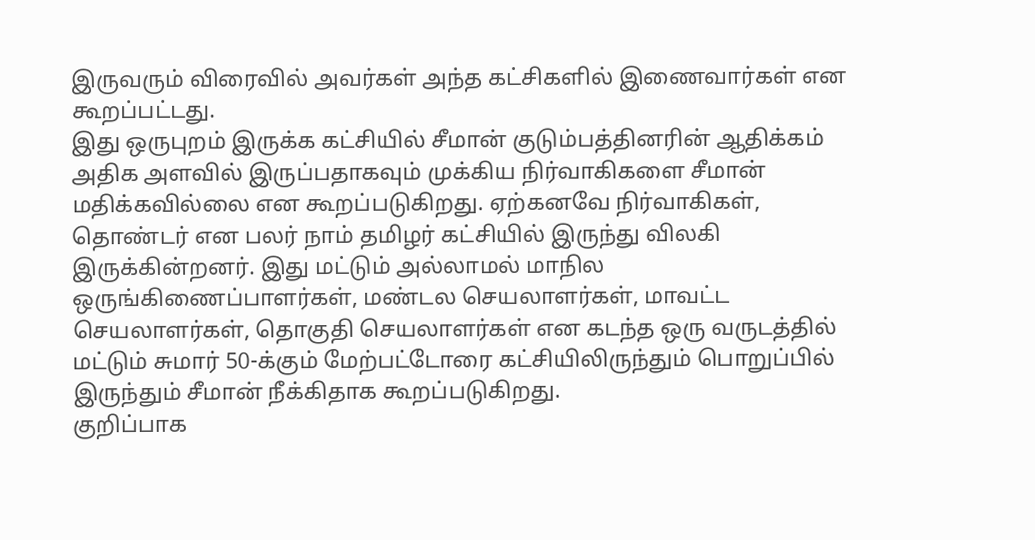இருவரும் விரைவில் அவர்கள் அந்த கட்சிகளில் இணைவார்கள் என கூறப்பட்டது.
இது ஒருபுறம் இருக்க கட்சியில் சீமான் குடும்பத்தினரின் ஆதிக்கம் அதிக அளவில் இருப்பதாகவும் முக்கிய நிர்வாகிகளை சீமான் மதிக்கவில்லை என கூறப்படுகிறது. ஏற்கனவே நிர்வாகிகள், தொண்டர் என பலர் நாம் தமிழர் கட்சியில் இருந்து விலகி இருக்கின்றனர். இது மட்டும் அல்லாமல் மாநில ஒருங்கிணைப்பாளர்கள், மண்டல செயலாளர்கள், மாவட்ட செயலாளர்கள், தொகுதி செயலாளர்கள் என கடந்த ஒரு வருடத்தில் மட்டும் சுமார் 50-க்கும் மேற்பட்டோரை கட்சியிலிருந்தும் பொறுப்பில் இருந்தும் சீமான் நீக்கிதாக கூறப்படுகிறது.
குறிப்பாக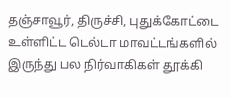தஞ்சாவூர், திருச்சி, புதுக்கோட்டை உள்ளிட்ட டெல்டா மாவட்டங்களில் இருந்து பல நிர்வாகிகள் தூக்கி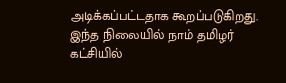அடிக்கப்பட்டதாக கூறப்படுகிறது. இந்த நிலையில் நாம் தமிழர் கட்சியில்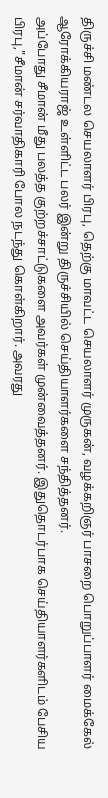திருச்சி மண்டல செயலாளர் பிரபு, தெற்கு மாவட்ட செயலாளர் முருகன், வழக்கறிஞர் பாசறை பொறுப்பாளர் மைக்கேல் ஆரோக்கியராஜ் உள்ளிட்ட பலர் இன்று திருச்சியில் செய்தியாளர்களை சந்தித்தனர்.
அப்போது சீமான் மீது பலத்த குற்றச்சாட்டுகளை அவர்கள் முன்வைத்தனர். இதுதொடர்பாக செய்தியாளர்களிடம் பேசிய பிரபு,"சீமான் சர்வாதிகாரி போல நடந்து கொள்கிறார். அவரது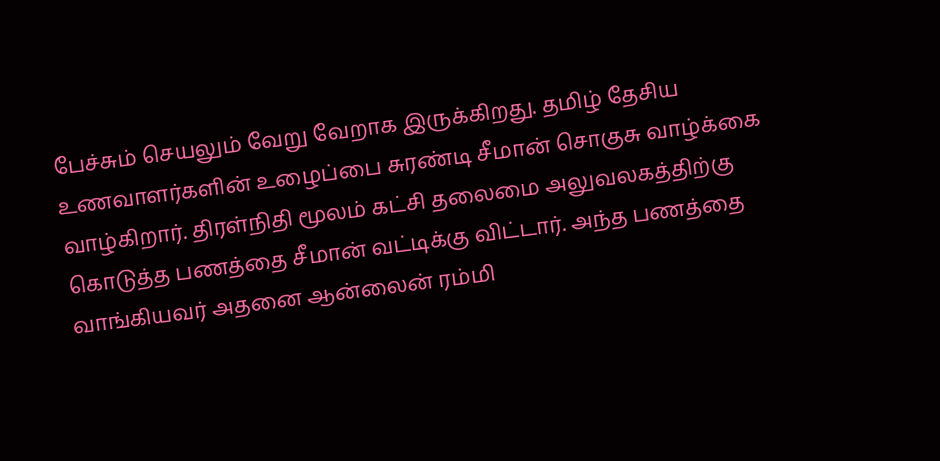பேச்சும் செயலும் வேறு வேறாக இருக்கிறது. தமிழ் தேசிய உணவாளர்களின் உழைப்பை சுரண்டி சீமான் சொகுசு வாழ்க்கை வாழ்கிறார். திரள்நிதி மூலம் கட்சி தலைமை அலுவலகத்திற்கு கொடுத்த பணத்தை சீமான் வட்டிக்கு விட்டார். அந்த பணத்தை வாங்கியவர் அதனை ஆன்லைன் ரம்மி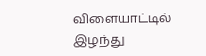விளையாட்டில் இழந்து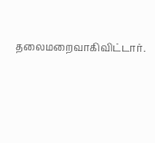தலைமறைவாகிவிட்டார்.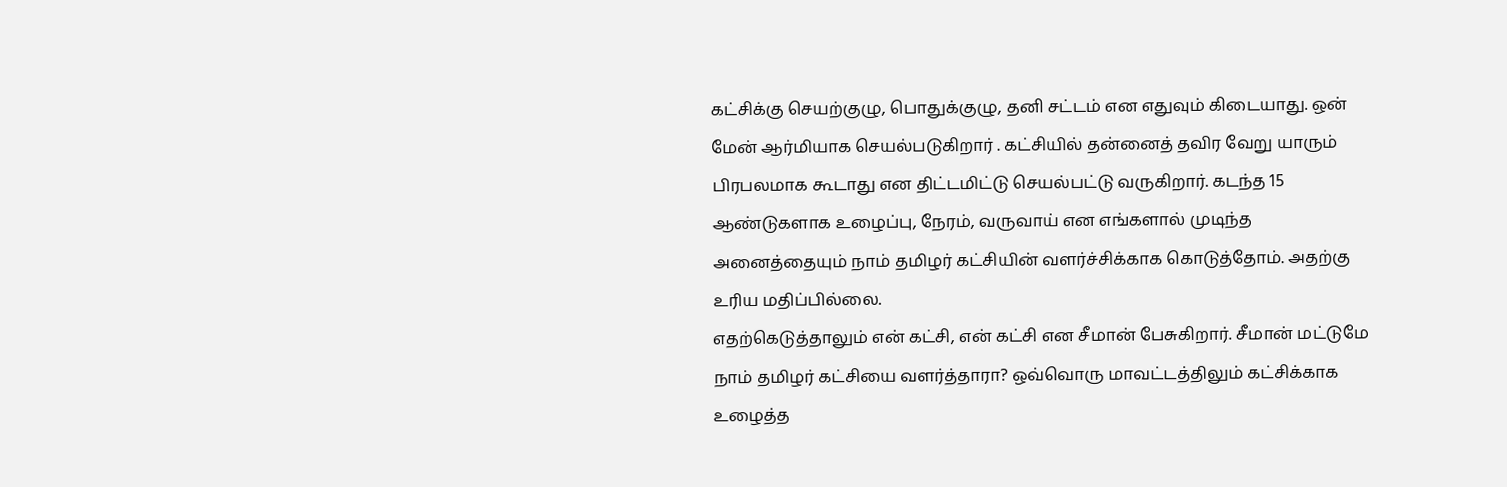கட்சிக்கு செயற்குழு, பொதுக்குழு, தனி சட்டம் என எதுவும் கிடையாது. ஒன் மேன் ஆர்மியாக செயல்படுகிறார் . கட்சியில் தன்னைத் தவிர வேறு யாரும் பிரபலமாக கூடாது என திட்டமிட்டு செயல்பட்டு வருகிறார். கடந்த 15 ஆண்டுகளாக உழைப்பு, நேரம், வருவாய் என எங்களால் முடிந்த அனைத்தையும் நாம் தமிழர் கட்சியின் வளர்ச்சிக்காக கொடுத்தோம். அதற்கு உரிய மதிப்பில்லை.
எதற்கெடுத்தாலும் என் கட்சி, என் கட்சி என சீமான் பேசுகிறார். சீமான் மட்டுமே நாம் தமிழர் கட்சியை வளர்த்தாரா? ஒவ்வொரு மாவட்டத்திலும் கட்சிக்காக உழைத்த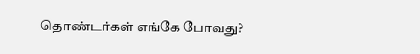தொண்டர்கள் எங்கே போவது?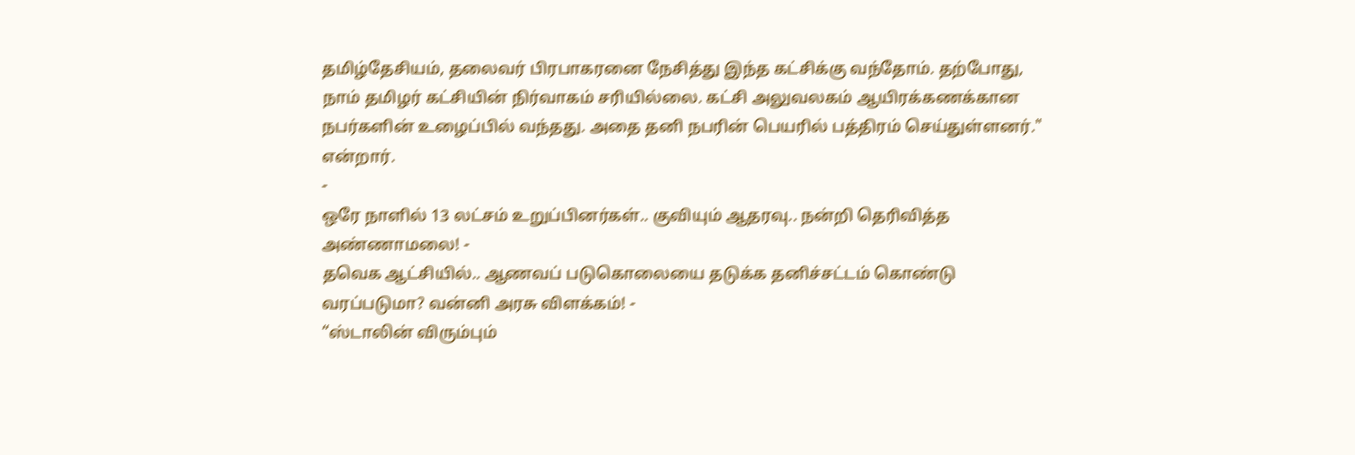தமிழ்தேசியம், தலைவர் பிரபாகரனை நேசித்து இந்த கட்சிக்கு வந்தோம். தற்போது, நாம் தமிழர் கட்சியின் நிர்வாகம் சரியில்லை. கட்சி அலுவலகம் ஆயிரக்கணக்கான நபர்களின் உழைப்பில் வந்தது. அதை தனி நபரின் பெயரில் பத்திரம் செய்துள்ளனர்." என்றார்.
-
ஒரே நாளில் 13 லட்சம் உறுப்பினர்கள்.. குவியும் ஆதரவு.. நன்றி தெரிவித்த அண்ணாமலை! -
தவெக ஆட்சியில்.. ஆணவப் படுகொலையை தடுக்க தனிச்சட்டம் கொண்டு வரப்படுமா? வன்னி அரசு விளக்கம்! -
“ஸ்டாலின் விரும்பும்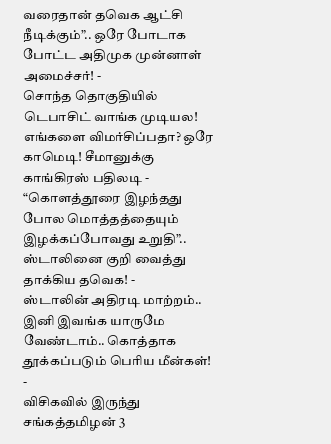வரைதான் தவெக ஆட்சி நீடிக்கும்”.. ஒரே போடாக போட்ட அதிமுக முன்னாள் அமைச்சர்! -
சொந்த தொகுதியில் டெபாசிட் வாங்க முடியல! எங்களை விமர்சிப்பதா? ஒரே காமெடி! சீமானுக்கு காங்கிரஸ் பதிலடி -
“கொளத்தூரை இழந்தது போல மொத்தத்தையும் இழக்கப்போவது உறுதி”.. ஸ்டாலினை குறி வைத்து தாக்கிய தவெக! -
ஸ்டாலின் அதிரடி மாற்றம்.. இனி இவங்க யாருமே வேண்டாம்.. கொத்தாக தூக்கப்படும் பெரிய மீன்கள்! -
விசிகவில் இருந்து சங்கத்தமிழன் 3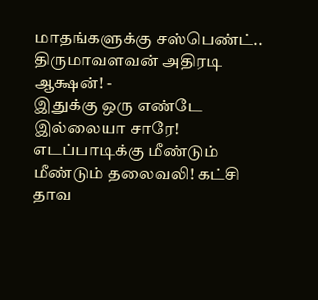மாதங்களுக்கு சஸ்பெண்ட்.. திருமாவளவன் அதிரடி ஆக்ஷன்! -
இதுக்கு ஒரு எண்டே இல்லையா சாரே! எடப்பாடிக்கு மீண்டும் மீண்டும் தலைவலி! கட்சி தாவ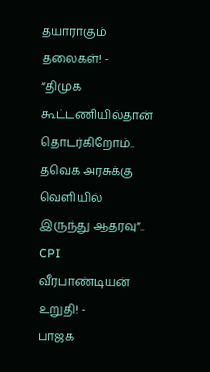தயாராகும் தலைகள்! -
“திமுக கூட்டணியில்தான் தொடர்கிறோம்.. தவெக அரசுக்கு வெளியில் இருந்து ஆதரவு”.. CPI வீரபாண்டியன் உறுதி! -
பாஜக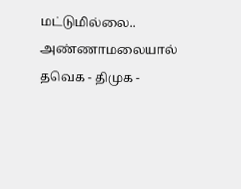மட்டுமில்லை.. அண்ணாமலையால் தவெக - திமுக -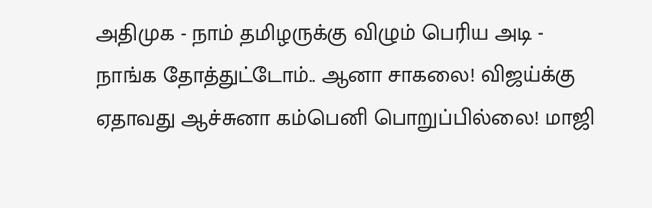அதிமுக - நாம் தமிழருக்கு விழும் பெரிய அடி -
நாங்க தோத்துட்டோம்.. ஆனா சாகலை! விஜய்க்கு ஏதாவது ஆச்சுனா கம்பெனி பொறுப்பில்லை! மாஜி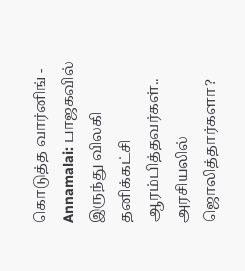கொடுத்த வார்னிங் -
Annamalai: பாஜகவில் இருந்து விலகி தனிக்கட்சி ஆரம்பித்தவர்கள்.. அரசியலில் ஜொலித்தார்களா?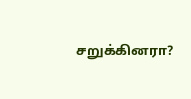சறுக்கினரா?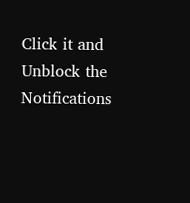Click it and Unblock the Notifications